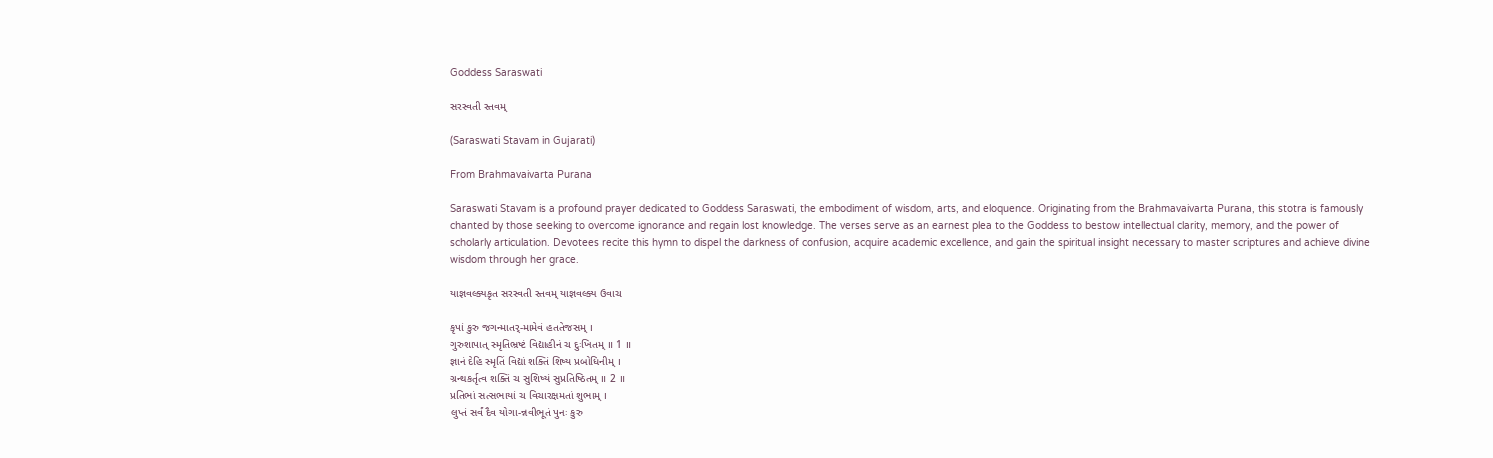Goddess Saraswati

સરસ્વતી સ્તવમ્

(Saraswati Stavam in Gujarati)

From Brahmavaivarta Purana

Saraswati Stavam is a profound prayer dedicated to Goddess Saraswati, the embodiment of wisdom, arts, and eloquence. Originating from the Brahmavaivarta Purana, this stotra is famously chanted by those seeking to overcome ignorance and regain lost knowledge. The verses serve as an earnest plea to the Goddess to bestow intellectual clarity, memory, and the power of scholarly articulation. Devotees recite this hymn to dispel the darkness of confusion, acquire academic excellence, and gain the spiritual insight necessary to master scriptures and achieve divine wisdom through her grace.

યાજ્ઞવલ્ક્યકૃત સરસ્વતી સ્તવમ્ યાજ્ઞવલ્ક્ય ઉવાચ

કૃપાં કુરુ જગન્માતર્‌-મામેવં હતતેજસમ્‌ ।
ગુરુશાપાત્ સ્મૃતિભ્રષ્ટં વિદ્યાહીનં ચ દુઃખિતમ્‌ ॥ 1 ॥
જ્ઞાનં દેહિ સ્મૃતિં વિદ્યાં શક્તિં શિષ્ય પ્રબોધિનીમ્‌ ।
ગ્રન્થકર્તૃત્વ શક્તિં ચ સુશિષ્યં સુપ્રતિષ્ઠિતમ્‌ ॥ 2 ॥
પ્રતિભાં સત્સભાયાં ચ વિચારક્ષમતાં શુભામ્‌ ।
લુપ્તં સર્વં દૈવ યોગા-ન્નવીભૂતં પુનઃ કુરુ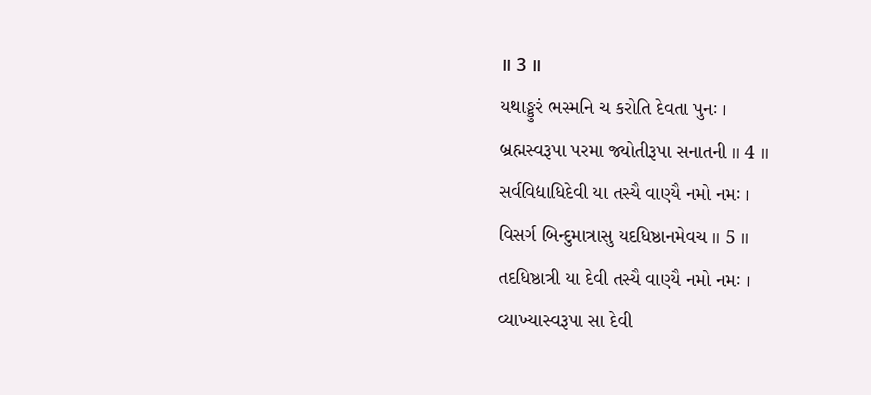॥ 3 ॥
યથાઙ્કુરં ભસ્મનિ ચ કરોતિ દેવતા પુનઃ ।
બ્રહ્મસ્વરૂપા પરમા જ્યોતીરૂપા સનાતની ॥ 4 ॥
સર્વવિદ્યાધિદેવી યા તસ્યૈ વાણ્યૈ નમો નમઃ ।
વિસર્ગ બિન્દુમાત્રાસુ યદધિષ્ઠાનમેવચ ॥ 5 ॥
તદધિષ્ઠાત્રી યા દેવી તસ્યૈ વાણ્યૈ નમો નમઃ ।
વ્યાખ્યાસ્વરૂપા સા દેવી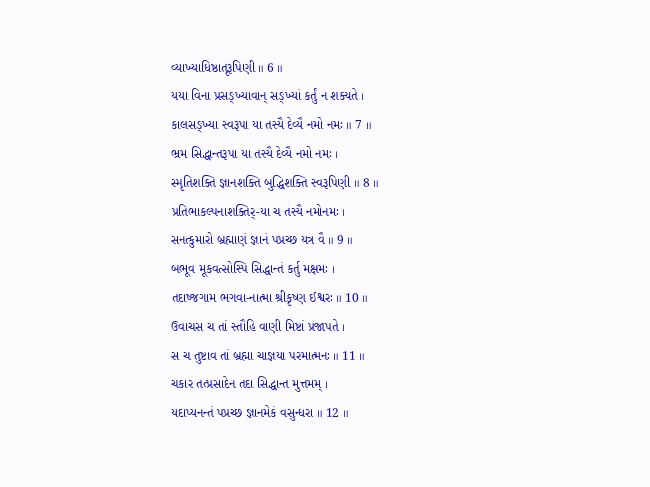વ્યાખ્યાધિષ્ઠાતૃરૂપિણી ॥ 6 ॥
યયા વિના પ્રસઙ્ખ્યાવાન્ સઙ્ખ્યાં કર્તું ન શક્યતે ।
કાલસઙ્ખ્યા સ્વરૂપા યા તસ્યૈ દેવ્યૈ નમો નમઃ ॥ 7 ॥
ભ્રમ સિદ્ધાન્તરૂપા યા તસ્યૈ દેવ્યૈ નમો નમઃ ।
સ્મૃતિશક્તિ જ્ઞાનશક્તિ બુદ્ધિશક્તિ સ્વરૂપિણી ॥ 8 ॥
પ્રતિભાકલ્પનાશક્તિર્‌-યા ચ તસ્યૈ નમોનમઃ ।
સનત્કુમારો બ્રહ્માણં જ્ઞાનં પપ્રચ્છ યત્ર વૈ ॥ 9 ॥
બભૂવ મૂકવત્સોસ્પિ સિદ્ધાન્તં કર્તુ મક્ષમઃ ।
તદાષ્જગામ ભગવા-નાત્મા શ્રીકૃષ્ણ ઈશ્વરઃ ॥ 10 ॥
ઉવાચસ ચ તાં સ્તૌહિ વાણી મિષ્ટાં પ્રજાપતે ।
સ ચ તુષ્ટાવ તાં બ્રહ્મા ચાજ્ઞયા પરમાત્મનઃ ॥ 11 ॥
ચકાર તત્પ્રસાદેન તદા સિદ્ધાન્ત મુત્તમમ્‌ ।
યદાપ્યનન્તં પપ્રચ્છ જ્ઞાનમેકં વસુન્ધરા ॥ 12 ॥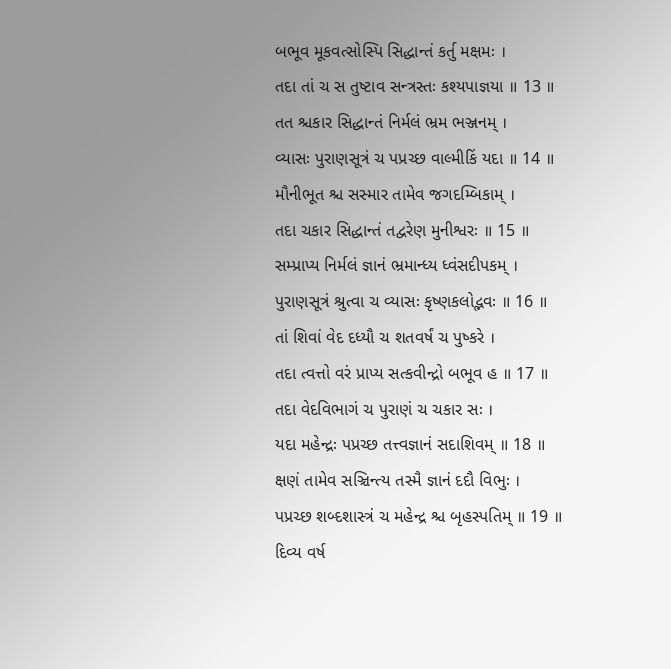બભૂવ મૂકવત્સોસ્પિ સિદ્ધાન્તં કર્તુ મક્ષમઃ ।
તદા તાં ચ સ તુષ્ટાવ સન્ત્રસ્તઃ કશ્યપાજ્ઞયા ॥ 13 ॥
તત શ્ચકાર સિદ્ધાન્તં નિર્મલં ભ્રમ ભઞ્જનમ્‌ ।
વ્યાસઃ પુરાણસૂત્રં ચ પપ્રચ્છ વાલ્મીકિં યદા ॥ 14 ॥
મૌનીભૂત શ્ચ સસ્માર તામેવ જગદમ્બિકામ્‌ ।
તદા ચકાર સિદ્ધાન્તં તદ્વરેણ મુનીશ્વરઃ ॥ 15 ॥
સમ્પ્રાપ્ય નિર્મલં જ્ઞાનં ભ્રમાન્ધ્ય ધ્વંસદીપકમ્‌ ।
પુરાણસૂત્રં શ્રુત્વા ચ વ્યાસઃ કૃષ્ણકલોદ્ભવઃ ॥ 16 ॥
તાં શિવાં વેદ દધ્યૌ ચ શતવર્ષં ચ પુષ્કરે ।
તદા ત્વત્તો વરં પ્રાપ્ય સત્કવીન્દ્રો બભૂવ હ ॥ 17 ॥
તદા વેદવિભાગં ચ પુરાણં ચ ચકાર સઃ ।
યદા મહેન્દ્રઃ પપ્રચ્છ તત્ત્વજ્ઞાનં સદાશિવમ્‌ ॥ 18 ॥
ક્ષણં તામેવ સઞ્ચિન્ત્ય તસ્મૈ જ્ઞાનં દદૌ વિભુઃ ।
પપ્રચ્છ શબ્દશાસ્ત્રં ચ મહેન્દ્ર શ્ચ બૃહસ્પતિમ્‌ ॥ 19 ॥
દિવ્ય વર્ષ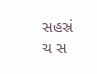સહસ્રં ચ સ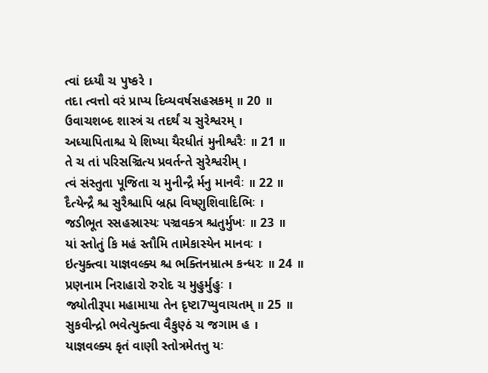ત્વાં દધ્યૌ ચ પુષ્કરે ।
તદા ત્વત્તો વરં પ્રાપ્ય દિવ્યવર્ષસહસ્રકમ્‌ ॥ 20 ॥
ઉવાચશબ્દ શાસ્ત્રં ચ તદર્થં ચ સુરેશ્વરમ્‌ ।
અધ્યાપિતાશ્ચ યે શિષ્યા યૈરધીતં મુનીશ્વરૈઃ ॥ 21 ॥
તે ચ તાં પરિસઞ્ચિત્ય પ્રવર્તન્તે સુરેશ્વરીમ્‌ ।
ત્વં સંસ્તુતા પૂજિતા ચ મુનીન્દ્રૈ ર્મનુ માનવૈઃ ॥ 22 ॥
દૈત્યેન્દ્રૈ શ્ચ સુરૈશ્ચાપિ બ્રહ્મ વિષ્ણુશિવાદિભિઃ ।
જડીભૂત સ્સહસ્રાસ્યઃ પઞ્ચવક્ત્ર શ્ચતુર્મુખઃ ॥ 23 ॥
યાં સ્તોતું કિ મહં સ્તૌમિ તામેકાસ્યેન માનવઃ ।
ઇત્યુક્ત્વા યાજ્ઞવલ્ક્ય શ્ચ ભક્તિનમ્રાત્મ કન્ધરઃ ॥ 24 ॥
પ્રણનામ નિરાહારો રુરોદ ચ મુહુર્મુહુઃ ।
જ્યોતીરૂપા મહામાયા તેન દૃષ્ટા7પ્યુવાચતમ્‌ ॥ 25 ॥
સુકવીન્દ્રો ભવેત્યુક્ત્વા વૈકુણ્ઠં ચ જગામ હ ।
યાજ્ઞવલ્ક્ય કૃતં વાણી સ્તોત્રમેતત્તુ યઃ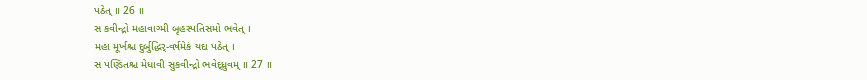પઠેત્‌ ॥ 26 ॥
સ કવીન્દ્રો મહાવાગ્મી બૃહસ્પતિસમો ભવેત્‌ ।
મહા મૂર્ખશ્ચ દુર્બુદ્ધિર્‌-વર્ષમેકં યદા પઠેત્‌ ।
સ પણ્ડિતશ્ચ મેધાવી સુકવીન્દ્રો ભવેદ્ધ્રુવમ્‌ ॥ 27 ॥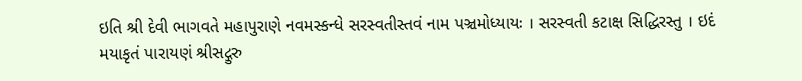ઇતિ શ્રી દેવી ભાગવતે મહાપુરાણે નવમસ્કન્ધે સરસ્વતીસ્તવં નામ પઞ્ચમોધ્યાયઃ । સરસ્વતી કટાક્ષ સિદ્ધિરસ્તુ । ઇદં મયાકૃતં પારાયણં શ્રીસદ્ગુરુ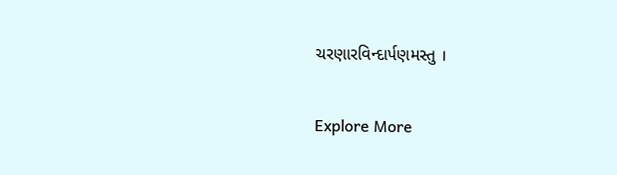ચરણારવિન્દાર્પણમસ્તુ ।

Explore More